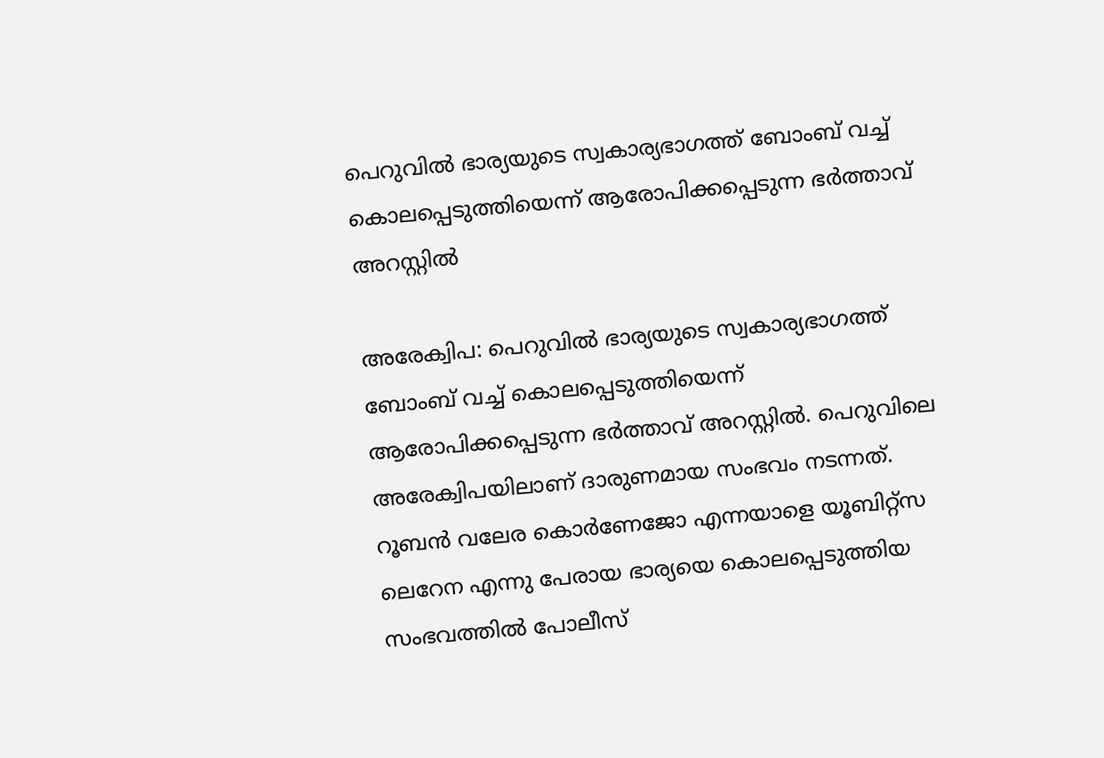പെറുവില്‍ ഭാര്യയുടെ സ്വകാര്യഭാഗത്ത് ബോംബ് വച്ച് കൊലപ്പെടുത്തിയെന്ന് ആരോപിക്കപ്പെടുന്ന ഭര്‍ത്താവ് അറസ്റ്റില്‍

അരേക്വിപ: പെറുവില്‍ ഭാര്യയുടെ സ്വകാര്യഭാഗത്ത് ബോംബ് വച്ച് കൊലപ്പെടുത്തിയെന്ന് ആരോപിക്കപ്പെടുന്ന ഭര്‍ത്താവ് അറസ്റ്റില്‍. പെറുവിലെ അരേക്വിപയിലാണ് ദാരുണമായ സംഭവം നടന്നത്. റൂബന്‍ വലേര കൊര്‍ണേജോ എന്നയാളെ യൂബിറ്റ്‌സ ലെറേന എന്നു പേരായ ഭാര്യയെ കൊലപ്പെടുത്തിയ സംഭവത്തില്‍ പോലീസ്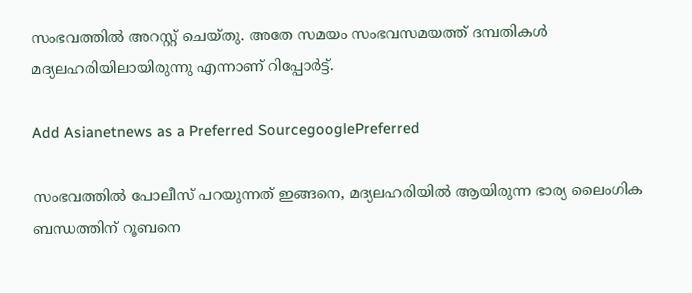സംഭവത്തില്‍ അറസ്റ്റ് ചെയ്തു. അതേ സമയം സംഭവസമയത്ത് ദമ്പതികള്‍ മദ്യലഹരിയിലായിരുന്നു എന്നാണ് റിപ്പോര്‍ട്ട്.

Add Asianetnews as a Preferred SourcegooglePreferred

സംഭവത്തില്‍ പോലീസ് പറയുന്നത് ഇങ്ങനെ, മദ്യലഹരിയില്‍ ആയിരുന്ന ഭാര്യ ലൈംഗിക ബന്ധത്തിന് റൂബനെ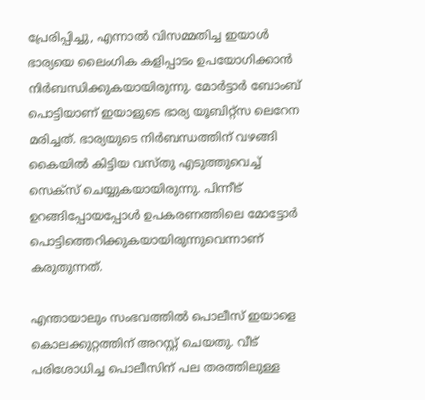പ്രേരിപ്പിച്ചു, എന്നാല്‍ വിസമ്മതിച്ച ഇയാള്‍ ഭാര്യയെ ലൈംഗിക കളിപ്പാടം ഉപയോഗിക്കാന്‍ നിര്‍ബന്ധിക്കുകയായിരുന്നു. മോര്‍ട്ടാര്‍ ബോംബ് പൊട്ടിയാണ് ഇയാളുടെ ഭാര്യ യൂബിറ്റ്‌സ ലെറേന മരിച്ചത്. ഭാര്യയുടെ നിര്‍ബന്ധത്തിന് വഴങ്ങി കൈയില്‍ കിട്ടിയ വസ്തു എടുത്തുവെച്ച് സെക്‌സ് ചെയ്യുകയായിരുന്നു. പിന്നീട് ഉറങ്ങിപ്പോയപ്പോള്‍ ഉപകരണത്തിലെ മോട്ടോര്‍ പൊട്ടിത്തെറിക്കുകയായിരുന്നുവെന്നാണ് കരുതുന്നത്.

എന്തായാലും സംഭവത്തില്‍ പൊലീസ് ഇയാളെ കൊലക്കുറ്റത്തിന് അറസ്റ്റ് ചെയതു. വീട് പരിശോധിച്ച പൊലീസിന് പല തരത്തിലുള്ള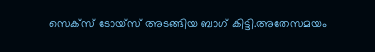സെക്‌സ് ടോയ്‌സ് അടങ്ങിയ ബാഗ് കിട്ടി.അതേസമയം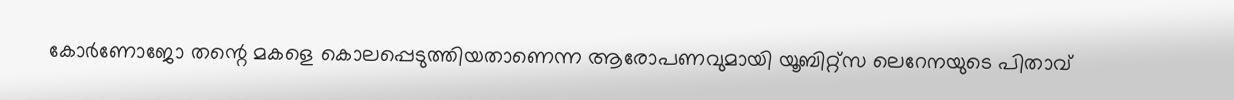കോര്‍ണോജോ തന്റെ മകളെ കൊലപ്പെടുത്തിയതാണെന്ന ആരോപണവുമായി യൂബിറ്റ്‌സ ലെറേനയുടെ പിതാവ്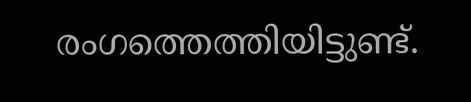രംഗത്തെത്തിയിട്ടുണ്ട്.